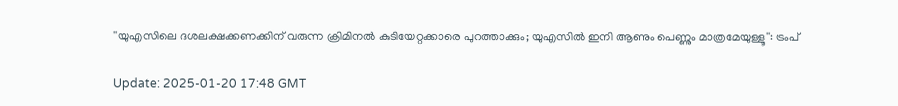''യുഎസിലെ ദശലക്ഷക്കണക്കിന് വരുന്ന ക്രിമിനല്‍ കുടിയേറ്റക്കാരെ പുറത്താക്കും; യുഎസില്‍ ഇനി ആണും പെണ്ണും മാത്രമേയുള്ളൂ'': ട്രംപ്

Update: 2025-01-20 17:48 GMT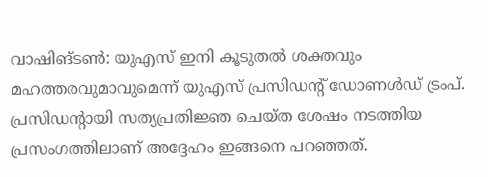വാഷിങ്ടണ്‍: യുഎസ് ഇനി കൂടുതല്‍ ശക്തവും മഹത്തരവുമാവുമെന്ന് യുഎസ് പ്രസിഡന്റ് ഡോണള്‍ഡ് ട്രംപ്. പ്രസിഡന്റായി സത്യപ്രതിജ്ഞ ചെയ്ത ശേഷം നടത്തിയ പ്രസംഗത്തിലാണ് അദ്ദേഹം ഇങ്ങനെ പറഞ്ഞത്.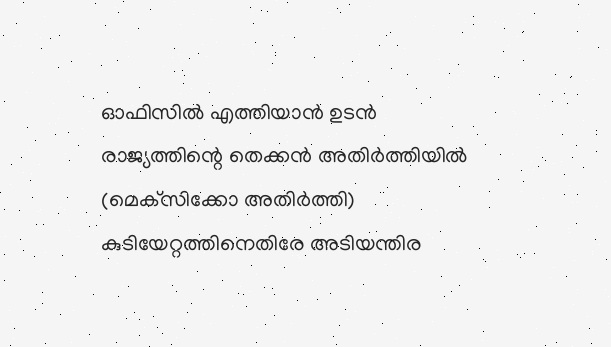ഓഫിസില്‍ എത്തിയാന്‍ ഉടന്‍ രാജ്യത്തിന്റെ തെക്കന്‍ അതിര്‍ത്തിയില്‍ (മെക്‌സിക്കോ അതിര്‍ത്തി) കുടിയേറ്റത്തിനെതിരേ അടിയന്തിര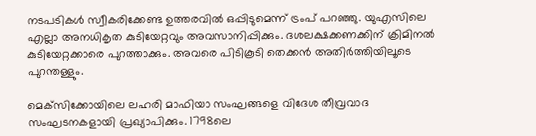നടപടികള്‍ സ്വീകരിക്കേണ്ട ഉത്തരവില്‍ ഒപ്പിടുമെന്ന് ട്രംപ് പറഞ്ഞു. യുഎസിലെ എല്ലാ അനധികൃത കുടിയേറ്റവും അവസാനിപ്പിക്കും. ദശലക്ഷക്കണക്കിന് ക്രിമിനല്‍ കുടിയേറ്റക്കാരെ പുറത്താക്കും. അവരെ പിടികൂടി തെക്കന്‍ അതിര്‍ത്തിയിലൂടെ പുറന്തള്ളും.

മെക്‌സിക്കോയിലെ ലഹരി മാഫിയാ സംഘങ്ങളെ വിദേശ തീവ്രവാദ സംഘടനകളായി പ്രഖ്യാപിക്കും. 1798ലെ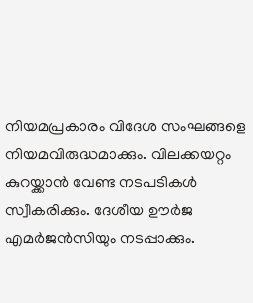നിയമപ്രകാരം വിദേശ സംഘങ്ങളെ നിയമവിരുദ്ധമാക്കും. വിലക്കയറ്റം കുറയ്ക്കാന്‍ വേണ്ട നടപടികള്‍ സ്വീകരിക്കും. ദേശീയ ഊര്‍ജ എമര്‍ജന്‍സിയും നടപ്പാക്കും.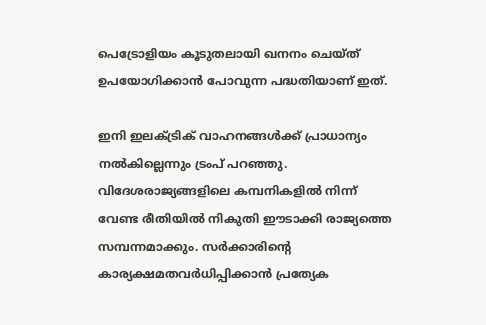പെട്രോളിയം കൂടുതലായി ഖനനം ചെയ്ത് ഉപയോഗിക്കാന്‍ പോവുന്ന പദ്ധതിയാണ് ഇത്.

ഇനി ഇലക്ട്രിക് വാഹനങ്ങള്‍ക്ക് പ്രാധാന്യം നല്‍കില്ലെന്നും ട്രംപ് പറഞ്ഞു. വിദേശരാജ്യങ്ങളിലെ കമ്പനികളില്‍ നിന്ന് വേണ്ട രീതിയില്‍ നികുതി ഈടാക്കി രാജ്യത്തെ സമ്പന്നമാക്കും. സര്‍ക്കാരിന്റെ കാര്യക്ഷമതവര്‍ധിപ്പിക്കാന്‍ പ്രത്യേക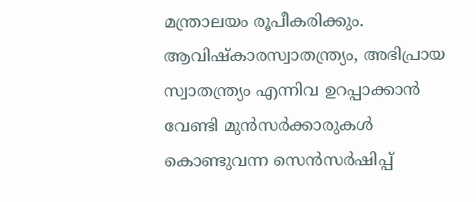മന്ത്രാലയം രൂപീകരിക്കും. ആവിഷ്‌കാരസ്വാതന്ത്ര്യം, അഭിപ്രായ സ്വാതന്ത്ര്യം എന്നിവ ഉറപ്പാക്കാന്‍ വേണ്ടി മുന്‍സര്‍ക്കാരുകള്‍ കൊണ്ടുവന്ന സെന്‍സര്‍ഷിപ്പ്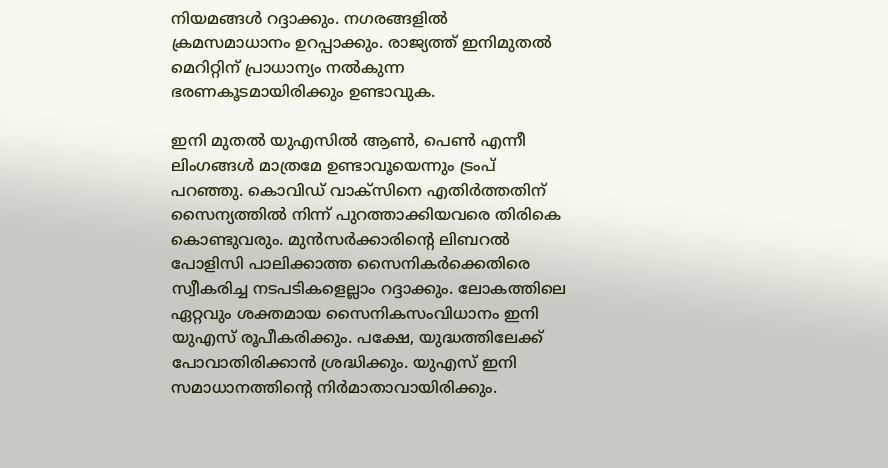നിയമങ്ങള്‍ റദ്ദാക്കും. നഗരങ്ങളില്‍ ക്രമസമാധാനം ഉറപ്പാക്കും. രാജ്യത്ത് ഇനിമുതല്‍ മെറിറ്റിന് പ്രാധാന്യം നല്‍കുന്ന ഭരണകൂടമായിരിക്കും ഉണ്ടാവുക.

ഇനി മുതല്‍ യുഎസില്‍ ആണ്‍, പെണ്‍ എന്നീ ലിംഗങ്ങള്‍ മാത്രമേ ഉണ്ടാവൂയെന്നും ട്രംപ് പറഞ്ഞു. കൊവിഡ് വാക്‌സിനെ എതിര്‍ത്തതിന് സൈന്യത്തില്‍ നിന്ന് പുറത്താക്കിയവരെ തിരികെ കൊണ്ടുവരും. മുന്‍സര്‍ക്കാരിന്റെ ലിബറല്‍ പോളിസി പാലിക്കാത്ത സൈനികര്‍ക്കെതിരെ സ്വീകരിച്ച നടപടികളെല്ലാം റദ്ദാക്കും. ലോകത്തിലെ ഏറ്റവും ശക്തമായ സൈനികസംവിധാനം ഇനി യുഎസ് രൂപീകരിക്കും. പക്ഷേ, യുദ്ധത്തിലേക്ക് പോവാതിരിക്കാന്‍ ശ്രദ്ധിക്കും. യുഎസ് ഇനി സമാധാനത്തിന്റെ നിര്‍മാതാവായിരിക്കും.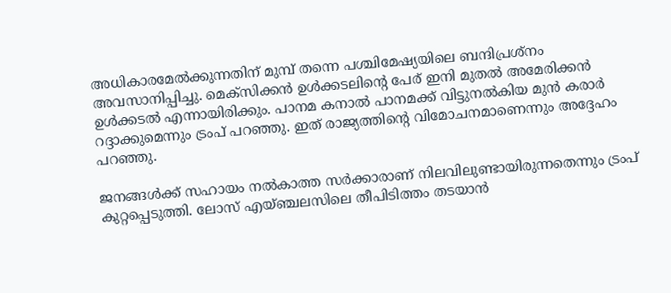അധികാരമേല്‍ക്കുന്നതിന് മുമ്പ് തന്നെ പശ്ചിമേഷ്യയിലെ ബന്ദിപ്രശ്‌നം അവസാനിപ്പിച്ചു. മെക്‌സിക്കന്‍ ഉള്‍ക്കടലിന്റെ പേര് ഇനി മുതല്‍ അമേരിക്കന്‍ ഉള്‍ക്കടല്‍ എന്നായിരിക്കും. പാനമ കനാല്‍ പാനമക്ക് വിട്ടുനല്‍കിയ മുന്‍ കരാര്‍ റദ്ദാക്കുമെന്നും ട്രംപ് പറഞ്ഞു. ഇത് രാജ്യത്തിന്റെ വിമോചനമാണെന്നും അദ്ദേഹം പറഞ്ഞു.

ജനങ്ങള്‍ക്ക് സഹായം നല്‍കാത്ത സര്‍ക്കാരാണ് നിലവിലുണ്ടായിരുന്നതെന്നും ട്രംപ് കുറ്റപ്പെടുത്തി. ലോസ് എയ്ഞ്ചലസിലെ തീപിടിത്തം തടയാന്‍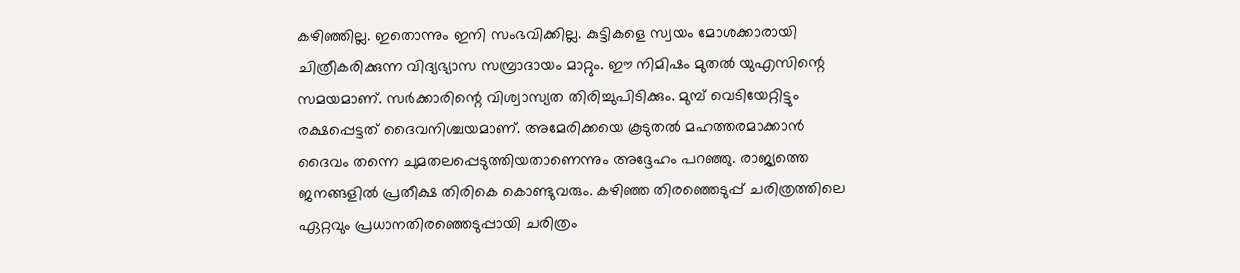കഴിഞ്ഞില്ല. ഇതൊന്നും ഇനി സംഭവിക്കില്ല. കുട്ടികളെ സ്വയം മോശക്കാരായി ചിത്രീകരിക്കുന്ന വിദ്യഭ്യാസ സമ്പ്രാദായം മാറ്റും. ഈ നിമിഷം മുതല്‍ യുഎസിന്റെ സമയമാണ്. സര്‍ക്കാരിന്റെ വിശ്വാസ്യത തിരിച്ചുപിടിക്കും. മുമ്പ് വെടിയേറ്റിട്ടും രക്ഷപ്പെട്ടത് ദൈവനിശ്ചയമാണ്. അമേരിക്കയെ കൂടുതല്‍ മഹത്തരമാക്കാന്‍ ദൈവം തന്നെ ചുമതലപ്പെടുത്തിയതാണെന്നും അദ്ദേഹം പറഞ്ഞു. രാജ്യത്തെ ജനങ്ങളില്‍ പ്രതീക്ഷ തിരികെ കൊണ്ടുവരും. കഴിഞ്ഞ തിരഞ്ഞെടുപ്പ് ചരിത്രത്തിലെ ഏറ്റവും പ്രധാനതിരഞ്ഞെടുപ്പായി ചരിത്രം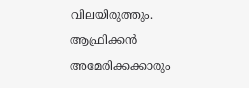വിലയിരുത്തും. ആഫ്രിക്കന്‍ അമേരിക്കക്കാരും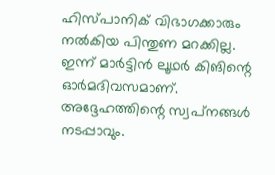ഹിസ്പാനിക് വിഭാഗക്കാരും നല്‍കിയ പിന്തുണ മറക്കില്ല. ഇന്ന് മാര്‍ട്ടിന്‍ ലൂഥര്‍ കിങിന്റെ ഓര്‍മദിവസമാണ്. അദ്ദേഹത്തിന്റെ സ്വപ്‌നങ്ങള്‍ നടപ്പാവും.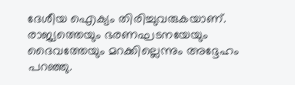ദേശീയ ഐക്യം തിരിച്ചുവരുകയാണ്. രാജ്യത്തെയും ഭരണഘടനയേയും ദൈവത്തേയും മറക്കില്ലെന്നും അദ്ദേഹം പറഞ്ഞു.